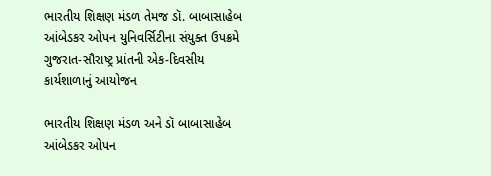ભારતીય શિક્ષણ મંડળ તેમજ ડૉ. બાબાસાહેબ આંબેડકર ઓપન યુનિવર્સિટીના સંયુક્ત ઉપક્રમે ગુજરાત-સૌરાષ્ટ્ર પ્રાંતની એક-દિવસીય કાર્યશાળાનું આયોજન

ભારતીય શિક્ષણ મંડળ અને ડૉ બાબાસાહેબ આંબેડકર ઓપન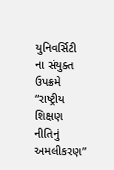યુનિવર્સિટી ના સંયુક્ત ઉપક્રમે “રાષ્ટ્રીય શિક્ષણ નીતિનું અમલીકરણ”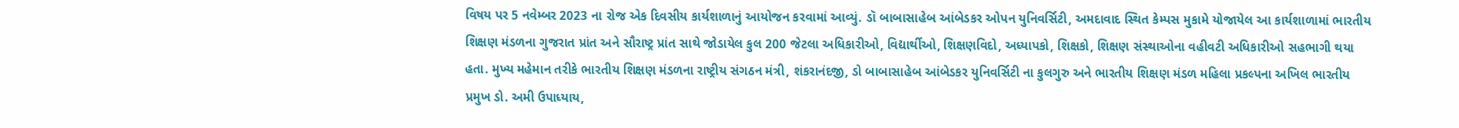વિષય પર 5 નવેમ્બર 2023 ના રોજ એક દિવસીય કાર્યશાળાનું આયોજન કરવામાં આવ્યું. ડૉ બાબાસાહેબ આંબેડકર ઓપન યુનિવર્સિટી, અમદાવાદ સ્થિત કેમ્પસ મુકામે યોજાયેલ આ કાર્યશાળામાં ભારતીય શિક્ષણ મંડળના ગુજરાત પ્રાંત અને સૌરાષ્ટ્ર પ્રાંત સાથે જોડાયેલ કુલ 200 જેટલા અધિકારીઓ, વિદ્યાર્થીઓ, શિક્ષણવિદો, અધ્યાપકો, શિક્ષકો, શિક્ષણ સંસ્થાઓના વહીવટી અધિકારીઓ સહભાગી થયા હતા. મુખ્ય મહેમાન તરીકે ભારતીય શિક્ષણ મંડળના રાષ્ટ્રીય સંગઠન મંત્રી, શંકરાનંદજી, ડો બાબાસાહેબ આંબેડકર યુનિવર્સિટી ના કુલગુરુ અને ભારતીય શિક્ષણ મંડળ મહિલા પ્રકલ્પના અખિલ ભારતીય પ્રમુખ ડો. અમી ઉપાધ્યાય,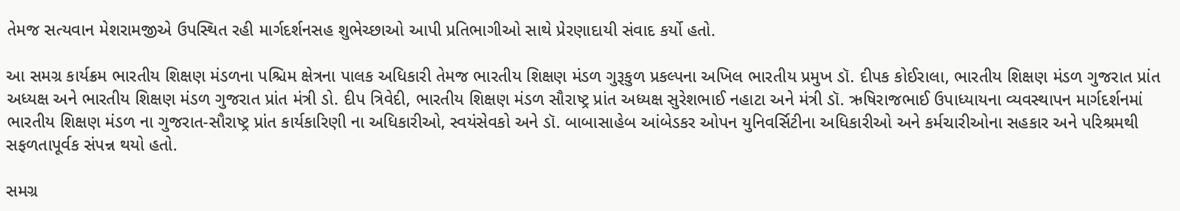તેમજ સત્યવાન મેશરામજીએ ઉપસ્થિત રહી માર્ગદર્શનસહ શુભેચ્છાઓ આપી પ્રતિભાગીઓ સાથે પ્રેરણાદાયી સંવાદ કર્યો હતો.

આ સમગ્ર કાર્યક્રમ ભારતીય શિક્ષણ મંડળના પશ્ચિમ ક્ષેત્રના પાલક અધિકારી તેમજ ભારતીય શિક્ષણ મંડળ ગુરૂકુળ પ્રકલ્પના અખિલ ભારતીય પ્રમુખ ડૉ. દીપક કોઈરાલા, ભારતીય શિક્ષણ મંડળ ગુજરાત પ્રાંત અધ્યક્ષ અને ભારતીય શિક્ષણ મંડળ ગુજરાત પ્રાંત મંત્રી ડો. દીપ ત્રિવેદી, ભારતીય શિક્ષણ મંડળ સૌરાષ્ટ્ર પ્રાંત અધ્યક્ષ સુરેશભાઈ નહાટા અને મંત્રી ડૉ. ઋષિરાજભાઈ ઉપાધ્યાયના વ્યવસ્થાપન માર્ગદર્શનમાં ભારતીય શિક્ષણ મંડળ ના ગુજરાત-સૌરાષ્ટ્ર પ્રાંત કાર્યકારિણી ના અધિકારીઓ, સ્વયંસેવકો અને ડૉ. બાબાસાહેબ આંબેડકર ઓપન યુનિવર્સિટીના અધિકારીઓ અને કર્મચારીઓના સહકાર અને પરિશ્રમથી સફળતાપૂર્વક સંપન્ન થયો હતો.

સમગ્ર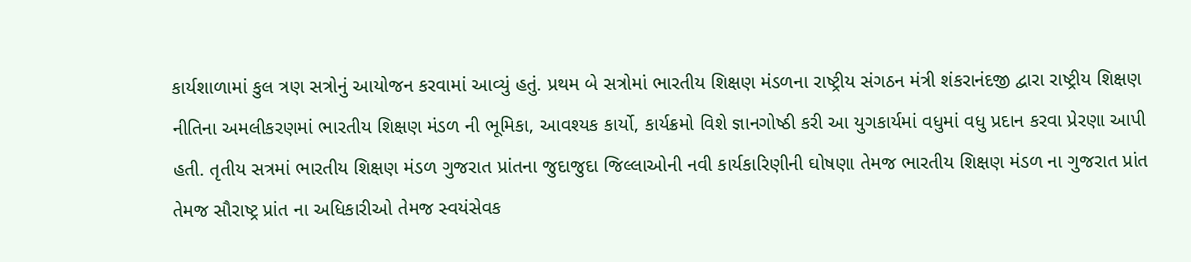કાર્યશાળામાં કુલ ત્રણ સત્રોનું આયોજન કરવામાં આવ્યું હતું. પ્રથમ બે સત્રોમાં ભારતીય શિક્ષણ મંડળના રાષ્ટ્રીય સંગઠન મંત્રી શંકરાનંદજી દ્વારા રાષ્ટ્રીય શિક્ષણ નીતિના અમલીકરણમાં ભારતીય શિક્ષણ મંડળ ની ભૂમિકા, આવશ્યક કાર્યો, કાર્યક્રમો વિશે જ્ઞાનગોષ્ઠી કરી આ યુગકાર્યમાં વધુમાં વધુ પ્રદાન કરવા પ્રેરણા આપી હતી. તૃતીય સત્રમાં ભારતીય શિક્ષણ મંડળ ગુજરાત પ્રાંતના જુદાજુદા જિલ્લાઓની નવી કાર્યકારિણીની ઘોષણા તેમજ ભારતીય શિક્ષણ મંડળ ના ગુજરાત પ્રાંત તેમજ સૌરાષ્ટ્ર પ્રાંત ના અધિકારીઓ તેમજ સ્વયંસેવક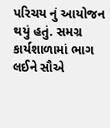પરિચય નું આયોજન થયું હતું. સમગ્ર કાર્યશાળામાં ભાગ લઈને સૌએ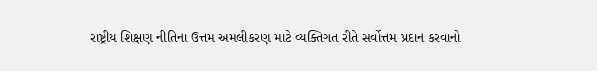રાષ્ટ્રીય શિક્ષણ નીતિના ઉત્તમ અમલીકરણ માટે વ્યક્તિગત રીતે સર્વોત્તમ પ્રદાન કરવાનો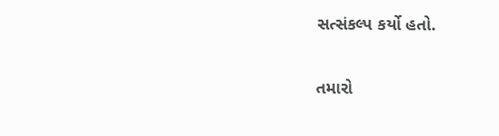સત્સંકલ્પ કર્યો હતો.

તમારો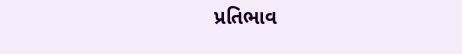પ્રતિભાવ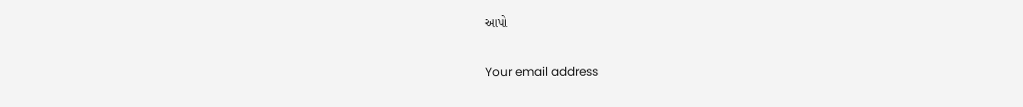આપો

Your email address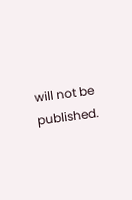will not be published.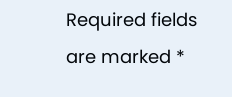Required fields are marked *